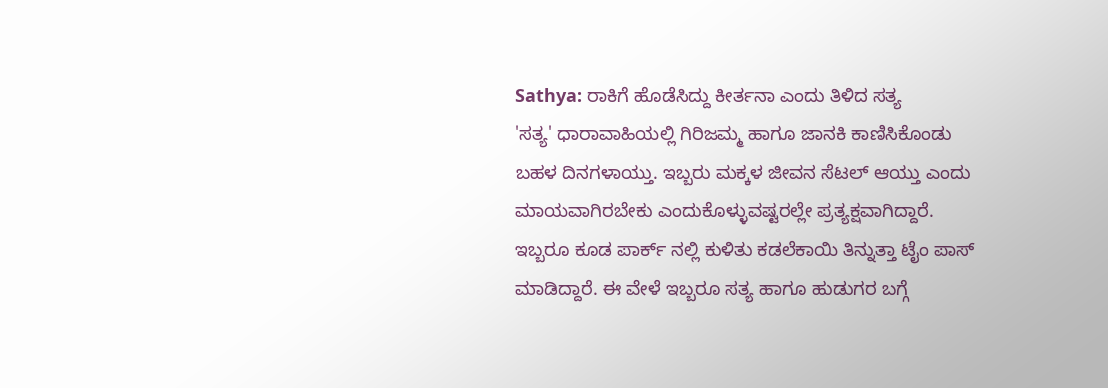Sathya: ರಾಕಿಗೆ ಹೊಡೆಸಿದ್ದು ಕೀರ್ತನಾ ಎಂದು ತಿಳಿದ ಸತ್ಯ
'ಸತ್ಯ' ಧಾರಾವಾಹಿಯಲ್ಲಿ ಗಿರಿಜಮ್ಮ ಹಾಗೂ ಜಾನಕಿ ಕಾಣಿಸಿಕೊಂಡು ಬಹಳ ದಿನಗಳಾಯ್ತು. ಇಬ್ಬರು ಮಕ್ಕಳ ಜೀವನ ಸೆಟಲ್ ಆಯ್ತು ಎಂದು ಮಾಯವಾಗಿರಬೇಕು ಎಂದುಕೊಳ್ಳುವಷ್ಟರಲ್ಲೇ ಪ್ರತ್ಯಕ್ಷವಾಗಿದ್ದಾರೆ. ಇಬ್ಬರೂ ಕೂಡ ಪಾರ್ಕ್ ನಲ್ಲಿ ಕುಳಿತು ಕಡಲೆಕಾಯಿ ತಿನ್ನುತ್ತಾ ಟೈಂ ಪಾಸ್ ಮಾಡಿದ್ದಾರೆ. ಈ ವೇಳೆ ಇಬ್ಬರೂ ಸತ್ಯ ಹಾಗೂ ಹುಡುಗರ ಬಗ್ಗೆ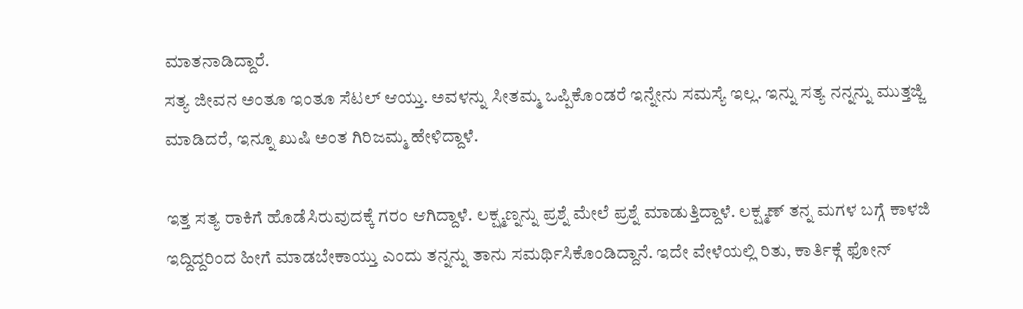ಮಾತನಾಡಿದ್ದಾರೆ.
ಸತ್ಯ ಜೀವನ ಅಂತೂ ಇಂತೂ ಸೆಟಲ್ ಆಯ್ತು. ಅವಳನ್ನು ಸೀತಮ್ಮ ಒಪ್ಪಿಕೊಂಡರೆ ಇನ್ನೇನು ಸಮಸ್ಯೆ ಇಲ್ಲ. ಇನ್ನು ಸತ್ಯ ನನ್ನನ್ನು ಮುತ್ತಜ್ಜಿ ಮಾಡಿದರೆ, ಇನ್ನೂ ಖುಷಿ ಅಂತ ಗಿರಿಜಮ್ಮ ಹೇಳಿದ್ದಾಳೆ.

ಇತ್ತ ಸತ್ಯ ರಾಕಿಗೆ ಹೊಡೆಸಿರುವುದಕ್ಕೆ ಗರಂ ಆಗಿದ್ದಾಳೆ. ಲಕ್ಷ್ಮಣ್ನನ್ನು ಪ್ರಶ್ನೆ ಮೇಲೆ ಪ್ರಶ್ನೆ ಮಾಡುತ್ತಿದ್ದಾಳೆ. ಲಕ್ಷ್ಮಣ್ ತನ್ನ ಮಗಳ ಬಗ್ಗೆ ಕಾಳಜಿ ಇದ್ದಿದ್ದರಿಂದ ಹೀಗೆ ಮಾಡಬೇಕಾಯ್ತು ಎಂದು ತನ್ನನ್ನು ತಾನು ಸಮರ್ಥಿಸಿಕೊಂಡಿದ್ದಾನೆ. ಇದೇ ವೇಳೆಯಲ್ಲಿ ರಿತು, ಕಾರ್ತಿಕ್ಗೆ ಫೋನ್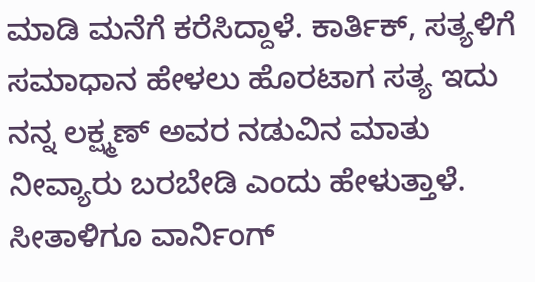ಮಾಡಿ ಮನೆಗೆ ಕರೆಸಿದ್ದಾಳೆ. ಕಾರ್ತಿಕ್, ಸತ್ಯಳಿಗೆ ಸಮಾಧಾನ ಹೇಳಲು ಹೊರಟಾಗ ಸತ್ಯ ಇದು ನನ್ನ ಲಕ್ಷ್ಮಣ್ ಅವರ ನಡುವಿನ ಮಾತು ನೀವ್ಯಾರು ಬರಬೇಡಿ ಎಂದು ಹೇಳುತ್ತಾಳೆ. ಸೀತಾಳಿಗೂ ವಾರ್ನಿಂಗ್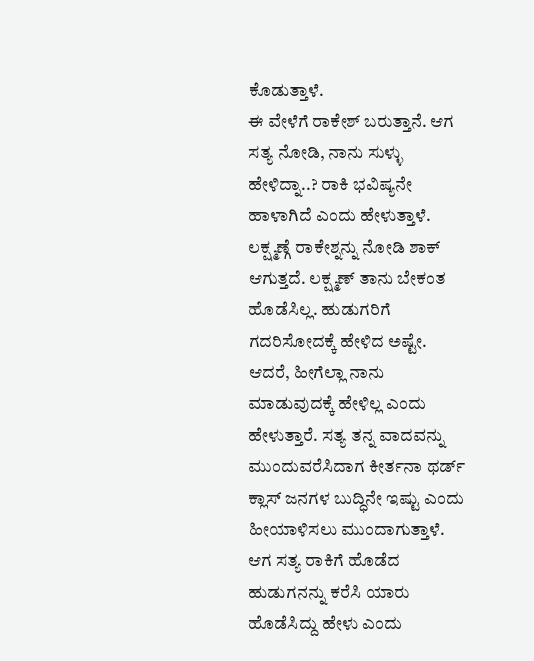ಕೊಡುತ್ತಾಳೆ.
ಈ ವೇಳೆಗೆ ರಾಕೇಶ್ ಬರುತ್ತಾನೆ. ಆಗ ಸತ್ಯ ನೋಡಿ, ನಾನು ಸುಳ್ಳು ಹೇಳಿದ್ನಾ..? ರಾಕಿ ಭವಿಷ್ಯನೇ ಹಾಳಾಗಿದೆ ಎಂದು ಹೇಳುತ್ತಾಳೆ. ಲಕ್ಷ್ಮಣ್ಗೆ ರಾಕೇಶ್ನನ್ನು ನೋಡಿ ಶಾಕ್ ಆಗುತ್ತದೆ. ಲಕ್ಷ್ಮಣ್ ತಾನು ಬೇಕಂತ ಹೊಡೆಸಿಲ್ಲ. ಹುಡುಗರಿಗೆ ಗದರಿಸೋದಕ್ಕೆ ಹೇಳಿದ ಅಷ್ಟೇ. ಆದರೆ, ಹೀಗೆಲ್ಲಾ ನಾನು ಮಾಡುವುದಕ್ಕೆ ಹೇಳಿಲ್ಲ ಎಂದು ಹೇಳುತ್ತಾರೆ. ಸತ್ಯ ತನ್ನ ವಾದವನ್ನು ಮುಂದುವರೆಸಿದಾಗ ಕೀರ್ತನಾ ಥರ್ಡ್ ಕ್ಲಾಸ್ ಜನಗಳ ಬುದ್ಧಿನೇ ಇಷ್ಟು ಎಂದು ಹೀಯಾಳಿಸಲು ಮುಂದಾಗುತ್ತಾಳೆ.
ಆಗ ಸತ್ಯ ರಾಕಿಗೆ ಹೊಡೆದ ಹುಡುಗನನ್ನು ಕರೆಸಿ ಯಾರು ಹೊಡೆಸಿದ್ದು ಹೇಳು ಎಂದು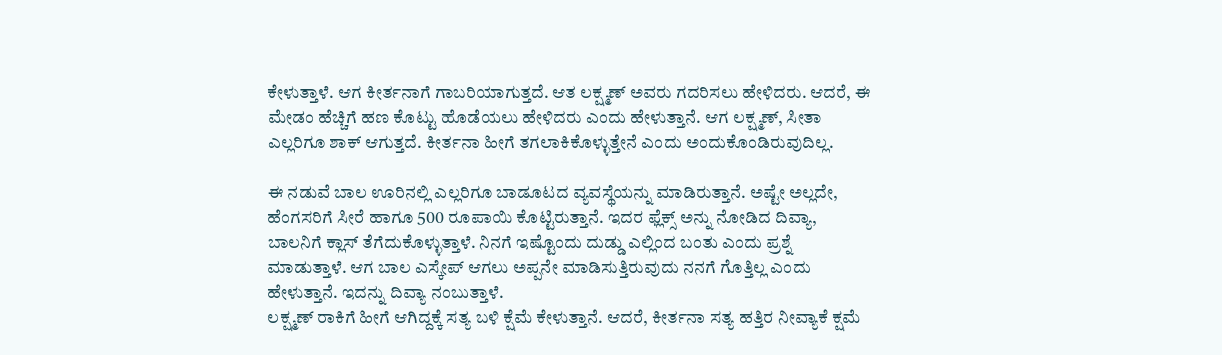ಕೇಳುತ್ತಾಳೆ. ಆಗ ಕೀರ್ತನಾಗೆ ಗಾಬರಿಯಾಗುತ್ತದೆ. ಆತ ಲಕ್ಷ್ಮಣ್ ಅವರು ಗದರಿಸಲು ಹೇಳಿದರು. ಆದರೆ, ಈ ಮೇಡಂ ಹೆಚ್ಚಿಗೆ ಹಣ ಕೊಟ್ಟು ಹೊಡೆಯಲು ಹೇಳಿದರು ಎಂದು ಹೇಳುತ್ತಾನೆ. ಆಗ ಲಕ್ಷ್ಮಣ್, ಸೀತಾ ಎಲ್ಲರಿಗೂ ಶಾಕ್ ಆಗುತ್ತದೆ. ಕೀರ್ತನಾ ಹೀಗೆ ತಗಲಾಕಿಕೊಳ್ಳುತ್ತೇನೆ ಎಂದು ಅಂದುಕೊಂಡಿರುವುದಿಲ್ಲ.

ಈ ನಡುವೆ ಬಾಲ ಊರಿನಲ್ಲಿ ಎಲ್ಲರಿಗೂ ಬಾಡೂಟದ ವ್ಯವಸ್ಥೆಯನ್ನು ಮಾಡಿರುತ್ತಾನೆ. ಅಷ್ಟೇ ಅಲ್ಲದೇ, ಹೆಂಗಸರಿಗೆ ಸೀರೆ ಹಾಗೂ 500 ರೂಪಾಯಿ ಕೊಟ್ಟಿರುತ್ತಾನೆ. ಇದರ ಫ್ಲೆಕ್ಸ್ ಅನ್ನು ನೋಡಿದ ದಿವ್ಯಾ, ಬಾಲನಿಗೆ ಕ್ಲಾಸ್ ತೆಗೆದುಕೊಳ್ಳುತ್ತಾಳೆ. ನಿನಗೆ ಇಷ್ಟೊಂದು ದುಡ್ಡು ಎಲ್ಲಿಂದ ಬಂತು ಎಂದು ಪ್ರಶ್ನೆ ಮಾಡುತ್ತಾಳೆ. ಆಗ ಬಾಲ ಎಸ್ಕೇಪ್ ಆಗಲು ಅಪ್ಪನೇ ಮಾಡಿಸುತ್ತಿರುವುದು ನನಗೆ ಗೊತ್ತಿಲ್ಲ ಎಂದು ಹೇಳುತ್ತಾನೆ. ಇದನ್ನು ದಿವ್ಯಾ ನಂಬುತ್ತಾಳೆ.
ಲಕ್ಷ್ಮಣ್ ರಾಕಿಗೆ ಹೀಗೆ ಆಗಿದ್ದಕ್ಕೆ ಸತ್ಯ ಬಳಿ ಕ್ಷೆಮೆ ಕೇಳುತ್ತಾನೆ. ಆದರೆ, ಕೀರ್ತನಾ ಸತ್ಯ ಹತ್ತಿರ ನೀವ್ಯಾಕೆ ಕ್ಷಮೆ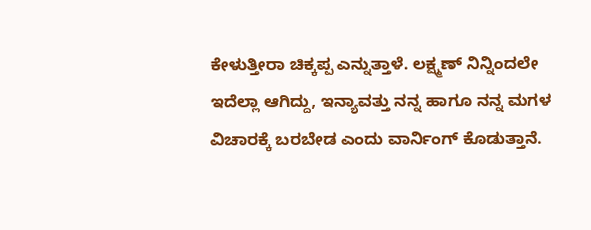ಕೇಳುತ್ತೀರಾ ಚಿಕ್ಕಪ್ಪ ಎನ್ನುತ್ತಾಳೆ. ಲಕ್ಷ್ಮಣ್ ನಿನ್ನಿಂದಲೇ ಇದೆಲ್ಲಾ ಆಗಿದ್ದು, ಇನ್ಯಾವತ್ತು ನನ್ನ ಹಾಗೂ ನನ್ನ ಮಗಳ ವಿಚಾರಕ್ಕೆ ಬರಬೇಡ ಎಂದು ವಾರ್ನಿಂಗ್ ಕೊಡುತ್ತಾನೆ.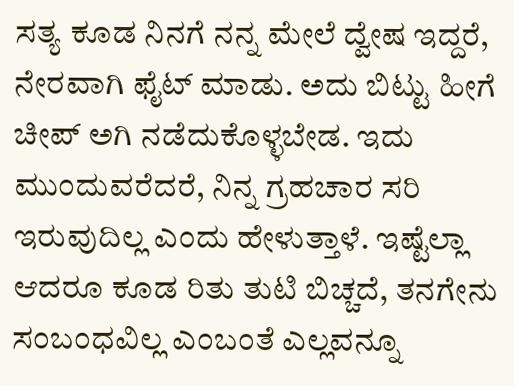ಸತ್ಯ ಕೂಡ ನಿನಗೆ ನನ್ನ ಮೇಲೆ ದ್ವೇಷ ಇದ್ದರೆ, ನೇರವಾಗಿ ಫೈಟ್ ಮಾಡು. ಅದು ಬಿಟ್ಟು ಹೀಗೆ ಚೀಪ್ ಅಗಿ ನಡೆದುಕೊಳ್ಳಬೇಡ. ಇದು ಮುಂದುವರೆದರೆ, ನಿನ್ನ ಗ್ರಹಚಾರ ಸರಿ ಇರುವುದಿಲ್ಲ ಎಂದು ಹೇಳುತ್ತಾಳೆ. ಇಷ್ಟೆಲ್ಲಾ ಆದರೂ ಕೂಡ ರಿತು ತುಟಿ ಬಿಚ್ಚದೆ, ತನಗೇನು ಸಂಬಂಧವಿಲ್ಲ ಎಂಬಂತೆ ಎಲ್ಲವನ್ನೂ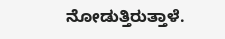ನೋಡುತ್ತಿರುತ್ತಾಳೆ.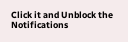Click it and Unblock the Notifications